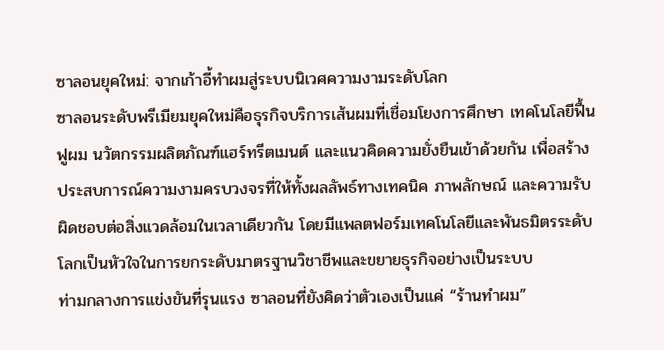ซาลอนยุคใหม่: จากเก้าอี้ทำผมสู่ระบบนิเวศความงามระดับโลก
ซาลอนระดับพรีเมียมยุคใหม่คือธุรกิจบริการเส้นผมที่เชื่อมโยงการศึกษา เทคโนโลยีฟื้นฟูผม นวัตกรรมผลิตภัณฑ์แฮร์ทรีตเมนต์ และแนวคิดความยั่งยืนเข้าด้วยกัน เพื่อสร้างประสบการณ์ความงามครบวงจรที่ให้ทั้งผลลัพธ์ทางเทคนิค ภาพลักษณ์ และความรับผิดชอบต่อสิ่งแวดล้อมในเวลาเดียวกัน โดยมีแพลตฟอร์มเทคโนโลยีและพันธมิตรระดับโลกเป็นหัวใจในการยกระดับมาตรฐานวิชาชีพและขยายธุรกิจอย่างเป็นระบบ
ท่ามกลางการแข่งขันที่รุนแรง ซาลอนที่ยังคิดว่าตัวเองเป็นแค่ “ร้านทำผม”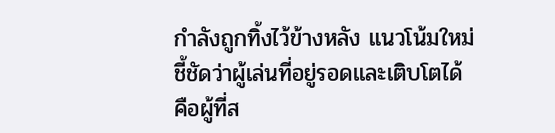กำลังถูกทิ้งไว้ข้างหลัง แนวโน้มใหม่ชี้ชัดว่าผู้เล่นที่อยู่รอดและเติบโตได้ คือผู้ที่ส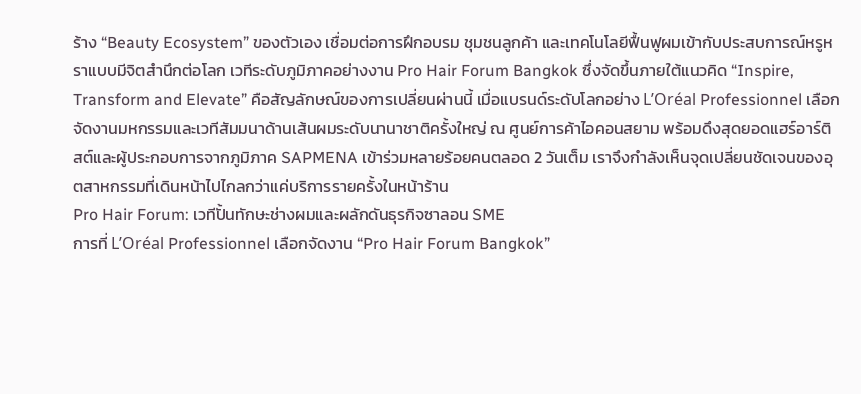ร้าง “Beauty Ecosystem” ของตัวเอง เชื่อมต่อการฝึกอบรม ชุมชนลูกค้า และเทคโนโลยีฟื้นฟูผมเข้ากับประสบการณ์หรูหราแบบมีจิตสำนึกต่อโลก เวทีระดับภูมิภาคอย่างงาน Pro Hair Forum Bangkok ซึ่งจัดขึ้นภายใต้แนวคิด “Inspire, Transform and Elevate” คือสัญลักษณ์ของการเปลี่ยนผ่านนี้ เมื่อแบรนด์ระดับโลกอย่าง L’Oréal Professionnel เลือกจัดงานมหกรรมและเวทีสัมมนาด้านเส้นผมระดับนานาชาติครั้งใหญ่ ณ ศูนย์การค้าไอคอนสยาม พร้อมดึงสุดยอดแฮร์อาร์ติสต์และผู้ประกอบการจากภูมิภาค SAPMENA เข้าร่วมหลายร้อยคนตลอด 2 วันเต็ม เราจึงกำลังเห็นจุดเปลี่ยนชัดเจนของอุตสาหกรรมที่เดินหน้าไปไกลกว่าแค่บริการรายครั้งในหน้าร้าน
Pro Hair Forum: เวทีปั้นทักษะช่างผมและผลักดันธุรกิจซาลอน SME
การที่ L’Oréal Professionnel เลือกจัดงาน “Pro Hair Forum Bangkok”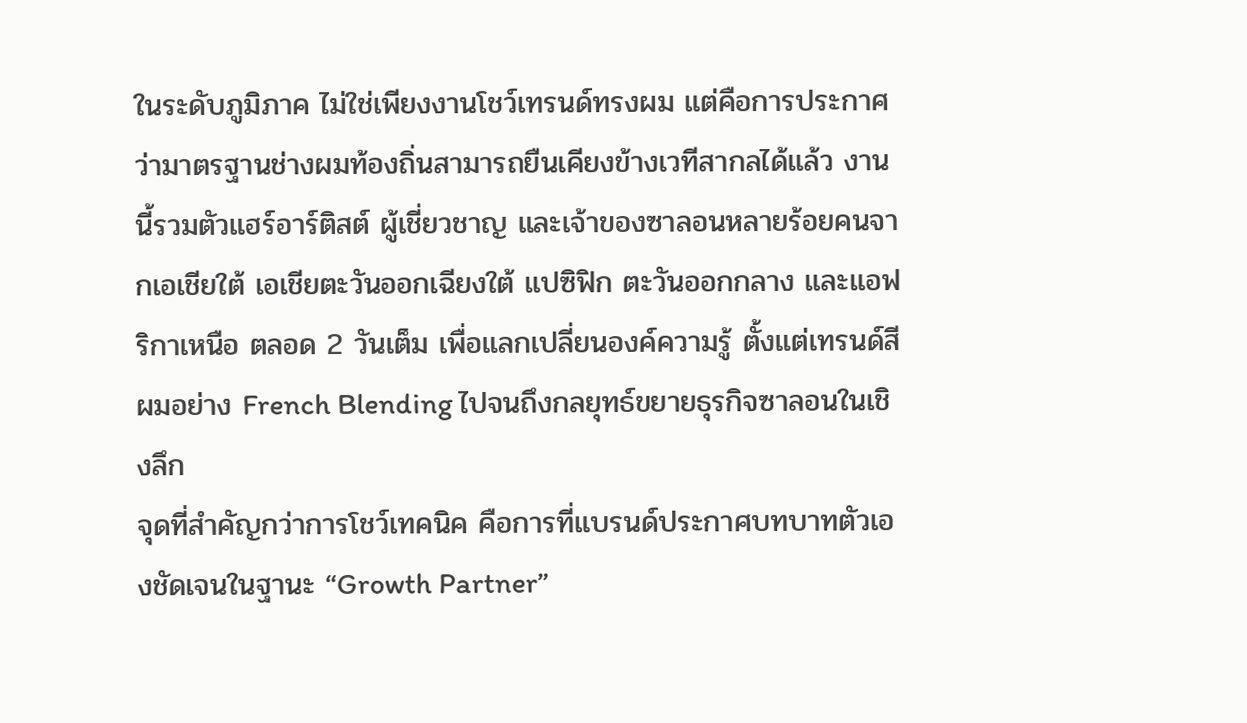ในระดับภูมิภาค ไม่ใช่เพียงงานโชว์เทรนด์ทรงผม แต่คือการประกาศว่ามาตรฐานช่างผมท้องถิ่นสามารถยืนเคียงข้างเวทีสากลได้แล้ว งานนี้รวมตัวแฮร์อาร์ติสต์ ผู้เชี่ยวชาญ และเจ้าของซาลอนหลายร้อยคนจากเอเชียใต้ เอเชียตะวันออกเฉียงใต้ แปซิฟิก ตะวันออกกลาง และแอฟริกาเหนือ ตลอด 2 วันเต็ม เพื่อแลกเปลี่ยนองค์ความรู้ ตั้งแต่เทรนด์สีผมอย่าง French Blending ไปจนถึงกลยุทธ์ขยายธุรกิจซาลอนในเชิงลึก
จุดที่สำคัญกว่าการโชว์เทคนิค คือการที่แบรนด์ประกาศบทบาทตัวเองชัดเจนในฐานะ “Growth Partner”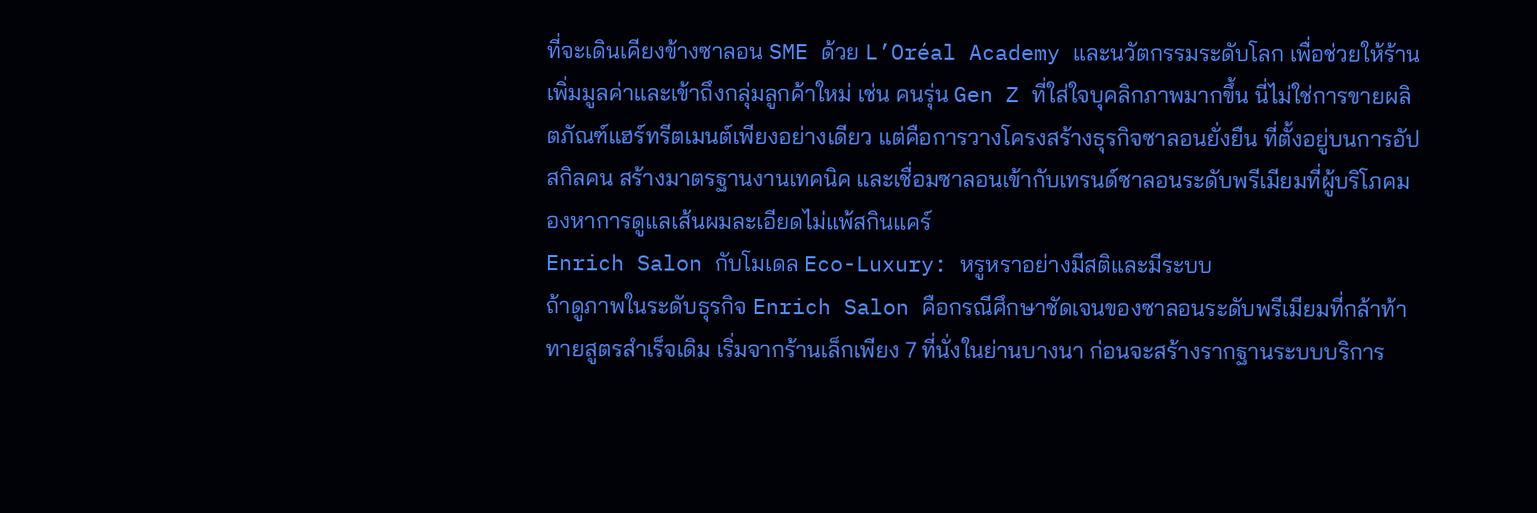ที่จะเดินเคียงข้างซาลอน SME ด้วย L’Oréal Academy และนวัตกรรมระดับโลก เพื่อช่วยให้ร้านเพิ่มมูลค่าและเข้าถึงกลุ่มลูกค้าใหม่ เช่น คนรุ่น Gen Z ที่ใส่ใจบุคลิกภาพมากขึ้น นี่ไม่ใช่การขายผลิตภัณฑ์แฮร์ทรีตเมนต์เพียงอย่างเดียว แต่คือการวางโครงสร้างธุรกิจซาลอนยั่งยืน ที่ตั้งอยู่บนการอัปสกิลคน สร้างมาตรฐานงานเทคนิค และเชื่อมซาลอนเข้ากับเทรนด์ซาลอนระดับพรีเมียมที่ผู้บริโภคมองหาการดูแลเส้นผมละเอียดไม่แพ้สกินแคร์
Enrich Salon กับโมเดล Eco-Luxury: หรูหราอย่างมีสติและมีระบบ
ถ้าดูภาพในระดับธุรกิจ Enrich Salon คือกรณีศึกษาชัดเจนของซาลอนระดับพรีเมียมที่กล้าท้าทายสูตรสำเร็จเดิม เริ่มจากร้านเล็กเพียง 7 ที่นั่งในย่านบางนา ก่อนจะสร้างรากฐานระบบบริการ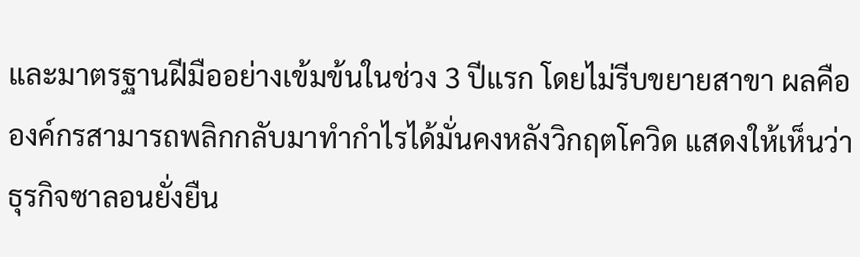และมาตรฐานฝีมืออย่างเข้มข้นในช่วง 3 ปีแรก โดยไม่รีบขยายสาขา ผลคือองค์กรสามารถพลิกกลับมาทำกำไรได้มั่นคงหลังวิกฤตโควิด แสดงให้เห็นว่าธุรกิจซาลอนยั่งยืน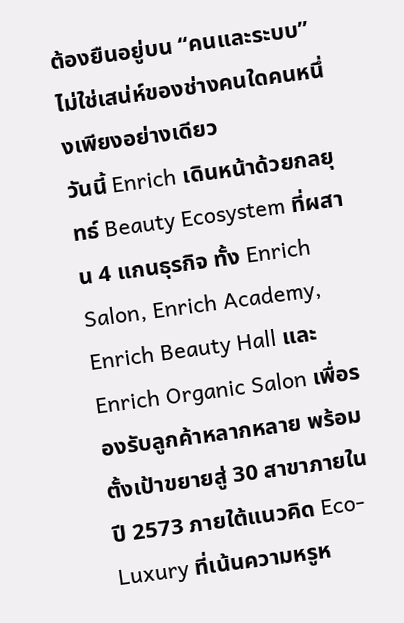ต้องยืนอยู่บน “คนและระบบ” ไม่ใช่เสน่ห์ของช่างคนใดคนหนึ่งเพียงอย่างเดียว
วันนี้ Enrich เดินหน้าด้วยกลยุทธ์ Beauty Ecosystem ที่ผสาน 4 แกนธุรกิจ ทั้ง Enrich Salon, Enrich Academy, Enrich Beauty Hall และ Enrich Organic Salon เพื่อรองรับลูกค้าหลากหลาย พร้อมตั้งเป้าขยายสู่ 30 สาขาภายในปี 2573 ภายใต้แนวคิด Eco-Luxury ที่เน้นความหรูห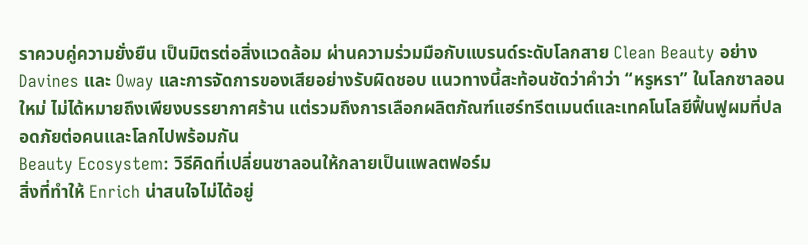ราควบคู่ความยั่งยืน เป็นมิตรต่อสิ่งแวดล้อม ผ่านความร่วมมือกับแบรนด์ระดับโลกสาย Clean Beauty อย่าง Davines และ Oway และการจัดการของเสียอย่างรับผิดชอบ แนวทางนี้สะท้อนชัดว่าคำว่า “หรูหรา” ในโลกซาลอนใหม่ ไม่ได้หมายถึงเพียงบรรยากาศร้าน แต่รวมถึงการเลือกผลิตภัณฑ์แฮร์ทรีตเมนต์และเทคโนโลยีฟื้นฟูผมที่ปลอดภัยต่อคนและโลกไปพร้อมกัน
Beauty Ecosystem: วิธีคิดที่เปลี่ยนซาลอนให้กลายเป็นแพลตฟอร์ม
สิ่งที่ทำให้ Enrich น่าสนใจไม่ได้อยู่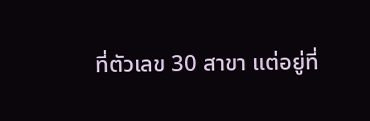ที่ตัวเลข 30 สาขา แต่อยู่ที่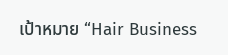เป้าหมาย “Hair Business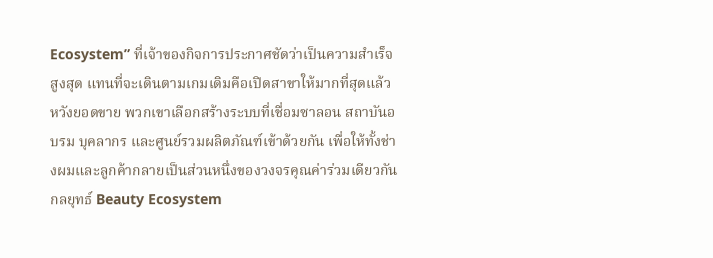Ecosystem” ที่เจ้าของกิจการประกาศชัดว่าเป็นความสำเร็จสูงสุด แทนที่จะเดินตามเกมเดิมคือเปิดสาขาให้มากที่สุดแล้วหวังยอดขาย พวกเขาเลือกสร้างระบบที่เชื่อมซาลอน สถาบันอบรม บุคลากร และศูนย์รวมผลิตภัณฑ์เข้าด้วยกัน เพื่อให้ทั้งช่างผมและลูกค้ากลายเป็นส่วนหนึ่งของวงจรคุณค่าร่วมเดียวกัน
กลยุทธ์ Beauty Ecosystem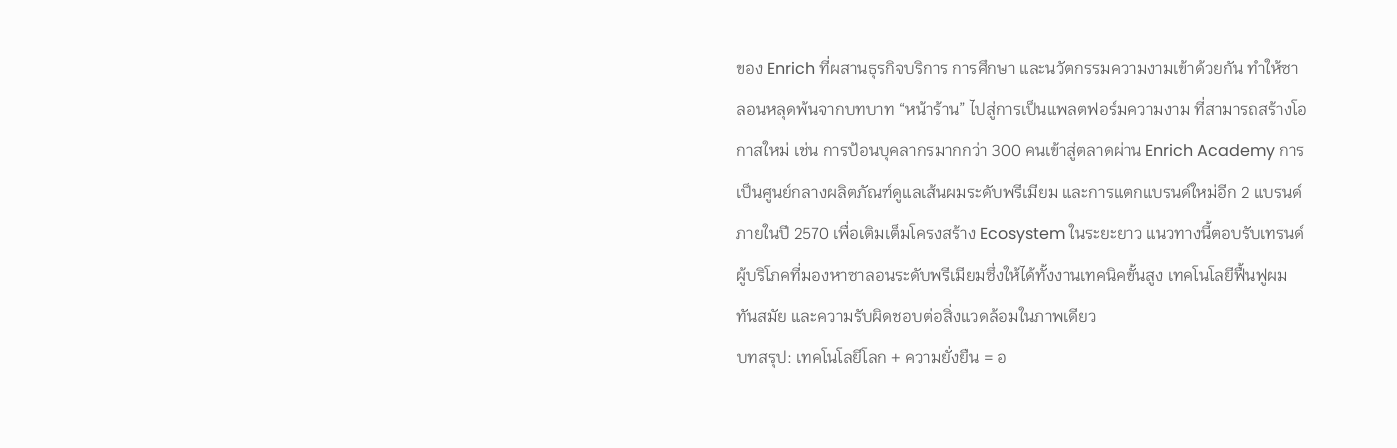ของ Enrich ที่ผสานธุรกิจบริการ การศึกษา และนวัตกรรมความงามเข้าด้วยกัน ทำให้ซาลอนหลุดพ้นจากบทบาท “หน้าร้าน” ไปสู่การเป็นแพลตฟอร์มความงาม ที่สามารถสร้างโอกาสใหม่ เช่น การป้อนบุคลากรมากกว่า 300 คนเข้าสู่ตลาดผ่าน Enrich Academy การเป็นศูนย์กลางผลิตภัณฑ์ดูแลเส้นผมระดับพรีเมียม และการแตกแบรนด์ใหม่อีก 2 แบรนด์ภายในปี 2570 เพื่อเติมเต็มโครงสร้าง Ecosystem ในระยะยาว แนวทางนี้ตอบรับเทรนด์ผู้บริโภคที่มองหาซาลอนระดับพรีเมียมซึ่งให้ได้ทั้งงานเทคนิคขั้นสูง เทคโนโลยีฟื้นฟูผมทันสมัย และความรับผิดชอบต่อสิ่งแวดล้อมในภาพเดียว
บทสรุป: เทคโนโลยีโลก + ความยั่งยืน = อ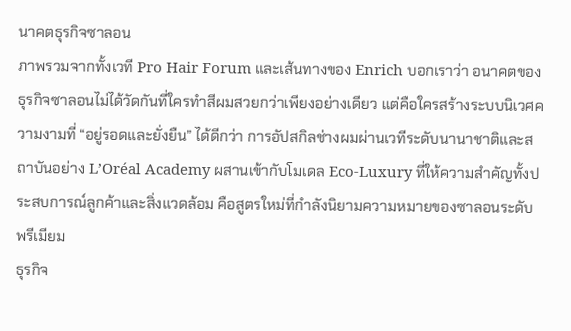นาคตธุรกิจซาลอน
ภาพรวมจากทั้งเวที Pro Hair Forum และเส้นทางของ Enrich บอกเราว่า อนาคตของธุรกิจซาลอนไม่ได้วัดกันที่ใครทำสีผมสวยกว่าเพียงอย่างเดียว แต่คือใครสร้างระบบนิเวศความงามที่ “อยู่รอดและยั่งยืน” ได้ดีกว่า การอัปสกิลช่างผมผ่านเวทีระดับนานาชาติและสถาบันอย่าง L’Oréal Academy ผสานเข้ากับโมเดล Eco-Luxury ที่ให้ความสำคัญทั้งประสบการณ์ลูกค้าและสิ่งแวดล้อม คือสูตรใหม่ที่กำลังนิยามความหมายของซาลอนระดับพรีเมียม
ธุรกิจ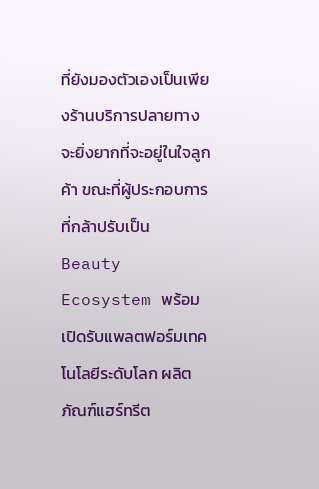ที่ยังมองตัวเองเป็นเพียงร้านบริการปลายทางจะยิ่งยากที่จะอยู่ในใจลูกค้า ขณะที่ผู้ประกอบการที่กล้าปรับเป็น Beauty Ecosystem พร้อมเปิดรับแพลตฟอร์มเทคโนโลยีระดับโลก ผลิตภัณฑ์แฮร์ทรีต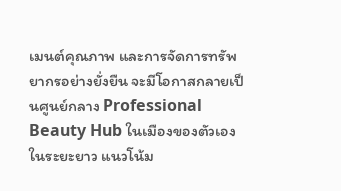เมนต์คุณภาพ และการจัดการทรัพยากรอย่างยั่งยืน จะมีโอกาสกลายเป็นศูนย์กลาง Professional Beauty Hub ในเมืองของตัวเองในระยะยาว แนวโน้ม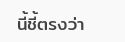นี้ชี้ตรงว่า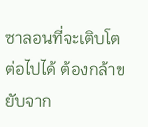ซาลอนที่จะเติบโตต่อไปได้ ต้องกล้าขยับจาก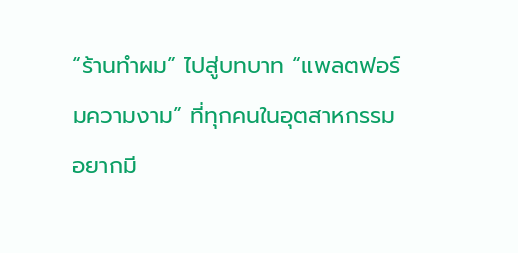“ร้านทำผม” ไปสู่บทบาท “แพลตฟอร์มความงาม” ที่ทุกคนในอุตสาหกรรมอยากมี